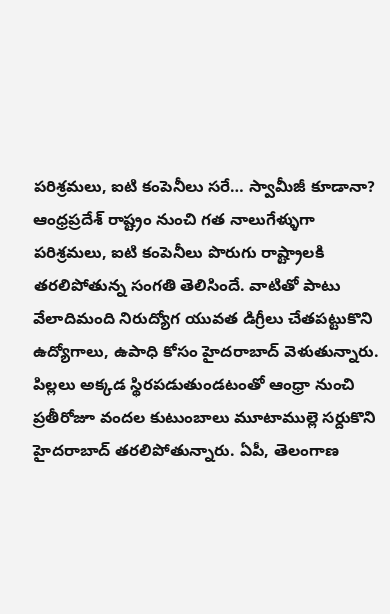పరిశ్రమలు, ఐటి కంపెనీలు సరే… స్వామీజీ కూడానా?
ఆంధ్రప్రదేశ్ రాష్ట్రం నుంచి గత నాలుగేళ్ళుగా పరిశ్రమలు, ఐటి కంపెనీలు పొరుగు రాష్ట్రాలకి తరలిపోతున్న సంగతి తెలిసిందే. వాటితో పాటు వేలాదిమంది నిరుద్యోగ యువత డిగ్రీలు చేతపట్టుకొని ఉద్యోగాలు, ఉపాధి కోసం హైదరాబాద్ వెళుతున్నారు.
పిల్లలు అక్కడ స్థిరపడుతుండటంతో ఆంధ్రా నుంచి ప్రతీరోజూ వందల కుటుంబాలు మూటాముల్లె సర్దుకొని హైదరాబాద్ తరలిపోతున్నారు. ఏపీ, తెలంగాణ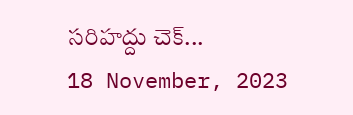సరిహద్దు చెక్...
18 November, 2023